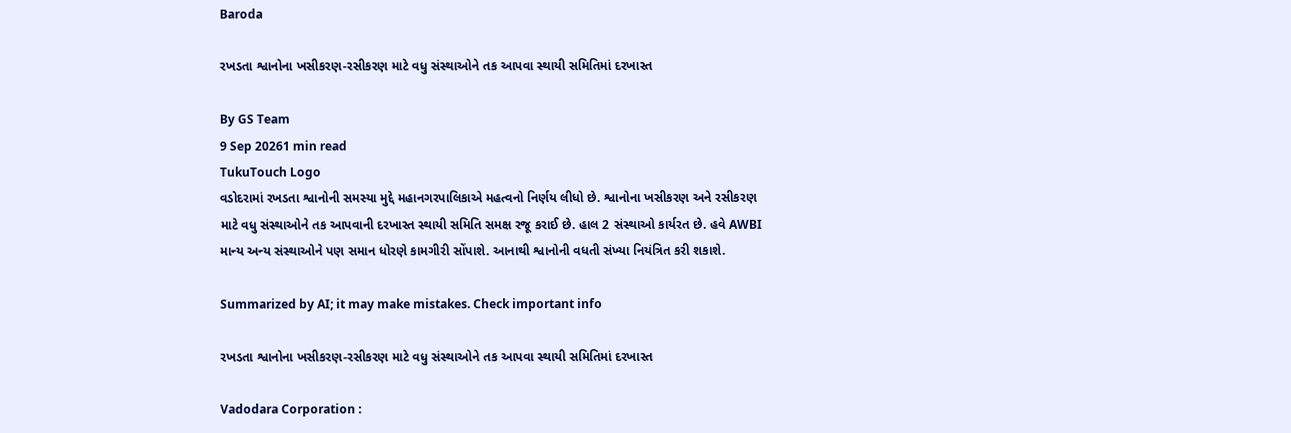Baroda

રખડતા શ્વાનોના ખસીકરણ-રસીકરણ માટે વધુ સંસ્થાઓને તક આપવા સ્થાયી સમિતિમાં દરખાસ્ત

By GS Team
9 Sep 20261 min read
TukuTouch Logo
વડોદરામાં રખડતા શ્વાનોની સમસ્યા મુદ્દે મહાનગરપાલિકાએ મહત્વનો નિર્ણય લીધો છે. શ્વાનોના ખસીકરણ અને રસીકરણ માટે વધુ સંસ્થાઓને તક આપવાની દરખાસ્ત સ્થાયી સમિતિ સમક્ષ રજૂ કરાઈ છે. હાલ 2 સંસ્થાઓ કાર્યરત છે. હવે AWBI માન્ય અન્ય સંસ્થાઓને પણ સમાન ધોરણે કામગીરી સોંપાશે. આનાથી શ્વાનોની વધતી સંખ્યા નિયંત્રિત કરી શકાશે.

Summarized by AI; it may make mistakes. Check important info

રખડતા શ્વાનોના ખસીકરણ-રસીકરણ માટે વધુ સંસ્થાઓને તક આપવા સ્થાયી સમિતિમાં દરખાસ્ત

Vadodara Corporation :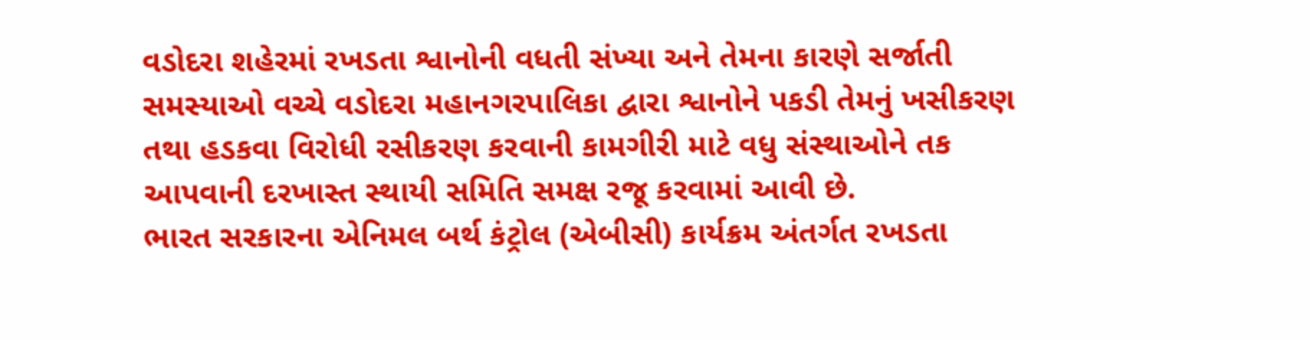વડોદરા શહેરમાં રખડતા શ્વાનોની વધતી સંખ્યા અને તેમના કારણે સર્જાતી સમસ્યાઓ વચ્ચે વડોદરા મહાનગરપાલિકા દ્વારા શ્વાનોને પકડી તેમનું ખસીકરણ તથા હડકવા વિરોધી રસીકરણ કરવાની કામગીરી માટે વધુ સંસ્થાઓને તક આપવાની દરખાસ્ત સ્થાયી સમિતિ સમક્ષ રજૂ કરવામાં આવી છે.
ભારત સરકારના એનિમલ બર્થ કંટ્રોલ (એબીસી) કાર્યક્રમ અંતર્ગત રખડતા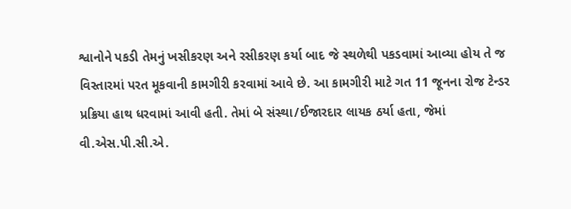શ્વાનોને પકડી તેમનું ખસીકરણ અને રસીકરણ કર્યા બાદ જે સ્થળેથી પકડવામાં આવ્યા હોય તે જ વિસ્તારમાં પરત મૂકવાની કામગીરી કરવામાં આવે છે. આ કામગીરી માટે ગત 11 જૂનના રોજ ટેન્ડર પ્રક્રિયા હાથ ધરવામાં આવી હતી. તેમાં બે સંસ્થા/ઈજારદાર લાયક ઠર્યા હતા, જેમાં વી.એસ.પી.સી.એ.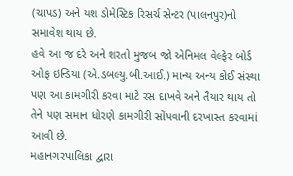(ચાપડ) અને યશ ડોમેસ્ટિક રિસર્ચ સેન્ટર (પાલનપુર)નો સમાવેશ થાય છે.
હવે આ જ દરે અને શરતો મુજબ જો એનિમલ વેલ્ફેર બોર્ડ ઓફ ઇન્ડિયા (એ.ડબલ્યુ.બી.આઈ.) માન્ય અન્ય કોઈ સંસ્થા પણ આ કામગીરી કરવા માટે રસ દાખવે અને તૈયાર થાય તો તેને પણ સમાન ધોરણે કામગીરી સોંપવાની દરખાસ્ત કરવામાં આવી છે.
મહાનગરપાલિકા દ્વારા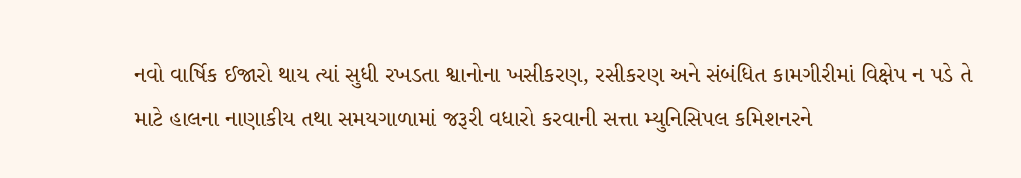નવો વાર્ષિક ઈજારો થાય ત્યાં સુધી રખડતા શ્વાનોના ખસીકરણ, રસીકરણ અને સંબંધિત કામગીરીમાં વિક્ષેપ ન પડે તે માટે હાલના નાણાકીય તથા સમયગાળામાં જરૂરી વધારો કરવાની સત્તા મ્યુનિસિપલ કમિશનરને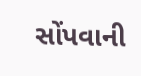સોંપવાની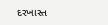દરખાસ્ત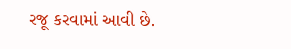રજૂ કરવામાં આવી છે.